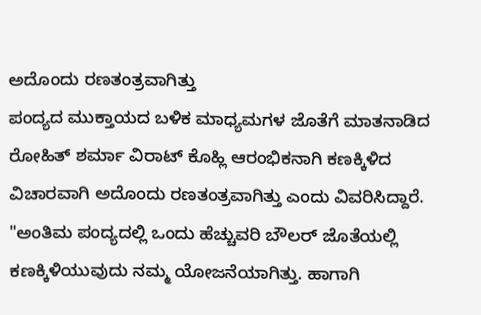ಅದೊಂದು ರಣತಂತ್ರವಾಗಿತ್ತು
ಪಂದ್ಯದ ಮುಕ್ತಾಯದ ಬಳಿಕ ಮಾಧ್ಯಮಗಳ ಜೊತೆಗೆ ಮಾತನಾಡಿದ ರೋಹಿತ್ ಶರ್ಮಾ ವಿರಾಟ್ ಕೊಹ್ಲಿ ಆರಂಭಿಕನಾಗಿ ಕಣಕ್ಕಿಳಿದ ವಿಚಾರವಾಗಿ ಅದೊಂದು ರಣತಂತ್ರವಾಗಿತ್ತು ಎಂದು ವಿವರಿಸಿದ್ದಾರೆ. "ಅಂತಿಮ ಪಂದ್ಯದಲ್ಲಿ ಒಂದು ಹೆಚ್ಚುವರಿ ಬೌಲರ್ ಜೊತೆಯಲ್ಲಿ ಕಣಕ್ಕಿಳಿಯುವುದು ನಮ್ಮ ಯೋಜನೆಯಾಗಿತ್ತು. ಹಾಗಾಗಿ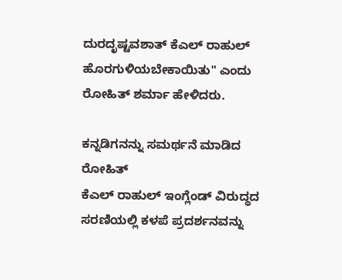ದುರದೃಷ್ಟವಶಾತ್ ಕೆಎಲ್ ರಾಹುಲ್ ಹೊರಗುಳಿಯಬೇಕಾಯಿತು" ಎಂದು ರೋಹಿತ್ ಶರ್ಮಾ ಹೇಳಿದರು.

ಕನ್ನಡಿಗನನ್ನು ಸಮರ್ಥನೆ ಮಾಡಿದ ರೋಹಿತ್
ಕೆಎಲ್ ರಾಹುಲ್ ಇಂಗ್ಲೆಂಡ್ ವಿರುದ್ಧದ ಸರಣಿಯಲ್ಲಿ ಕಳಪೆ ಪ್ರದರ್ಶನವನ್ನು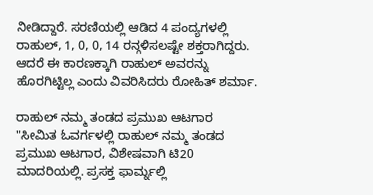ನೀಡಿದ್ದಾರೆ. ಸರಣಿಯಲ್ಲಿ ಆಡಿದ 4 ಪಂದ್ಯಗಳಲ್ಲಿ ರಾಹುಲ್, 1, 0, 0, 14 ರನ್ಗಳಿಸಲಷ್ಟೇ ಶಕ್ತರಾಗಿದ್ದರು. ಆದರೆ ಈ ಕಾರಣಕ್ಕಾಗಿ ರಾಹುಲ್ ಅವರನ್ನು ಹೊರಗಿಟ್ಟಿಲ್ಲ ಎಂದು ವಿವರಿಸಿದರು ರೋಹಿತ್ ಶರ್ಮಾ.

ರಾಹುಲ್ ನಮ್ಮ ತಂಡದ ಪ್ರಮುಖ ಆಟಗಾರ
"ಸೀಮಿತ ಓವರ್ಗಳಲ್ಲಿ ರಾಹುಲ್ ನಮ್ಮ ತಂಡದ ಪ್ರಮುಖ ಆಟಗಾರ, ವಿಶೇಷವಾಗಿ ಟಿ20 ಮಾದರಿಯಲ್ಲಿ. ಪ್ರಸಕ್ತ ಫಾರ್ಮ್ನಲ್ಲಿ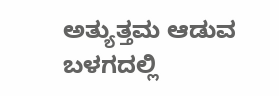ಅತ್ಯುತ್ತಮ ಆಡುವ ಬಳಗದಲ್ಲಿ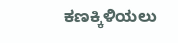ಕಣಕ್ಕಿಳಿಯಲು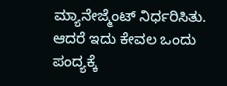ಮ್ಯಾನೇಜ್ಮೆಂಟ್ ನಿರ್ಧರಿಸಿತು. ಆದರೆ ಇದು ಕೇವಲ ಒಂದು ಪಂದ್ಯಕ್ಕೆ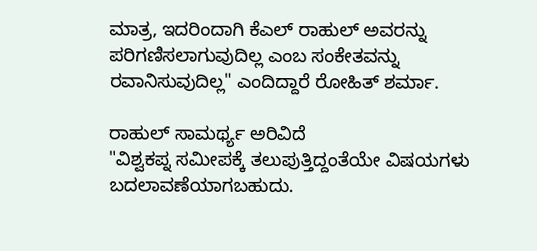ಮಾತ್ರ, ಇದರಿಂದಾಗಿ ಕೆಎಲ್ ರಾಹುಲ್ ಅವರನ್ನು ಪರಿಗಣಿಸಲಾಗುವುದಿಲ್ಲ ಎಂಬ ಸಂಕೇತವನ್ನು ರವಾನಿಸುವುದಿಲ್ಲ" ಎಂದಿದ್ದಾರೆ ರೋಹಿತ್ ಶರ್ಮಾ.

ರಾಹುಲ್ ಸಾಮರ್ಥ್ಯ ಅರಿವಿದೆ
"ವಿಶ್ವಕಪ್ನ ಸಮೀಪಕ್ಕೆ ತಲುಪುತ್ತಿದ್ದಂತೆಯೇ ವಿಷಯಗಳು ಬದಲಾವಣೆಯಾಗಬಹುದು.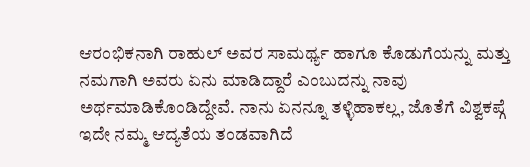ಆರಂಭಿಕನಾಗಿ ರಾಹುಲ್ ಅವರ ಸಾಮರ್ಥ್ಯ ಹಾಗೂ ಕೊಡುಗೆಯನ್ನು ಮತ್ತು ನಮಗಾಗಿ ಅವರು ಏನು ಮಾಡಿದ್ದಾರೆ ಎಂಬುದನ್ನು ನಾವು ಅರ್ಥಮಾಡಿಕೊಂಡಿದ್ದೇವೆ. ನಾನು ಏನನ್ನೂ ತಳ್ಳಿಹಾಕಲ್ಲ, ಜೊತೆಗೆ ವಿಶ್ವಕಪ್ಗೆ ಇದೇ ನಮ್ಮ ಆದ್ಯತೆಯ ತಂಡವಾಗಿದೆ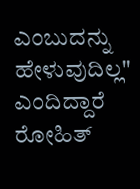ಎಂಬುದನ್ನು ಹೇಳುವುದಿಲ್ಲ" ಎಂದಿದ್ದಾರೆ ರೋಹಿತ್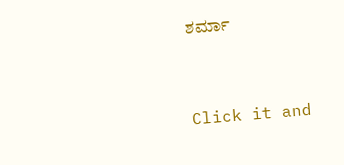ಶರ್ಮಾ


Click it and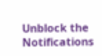Unblock the Notifications